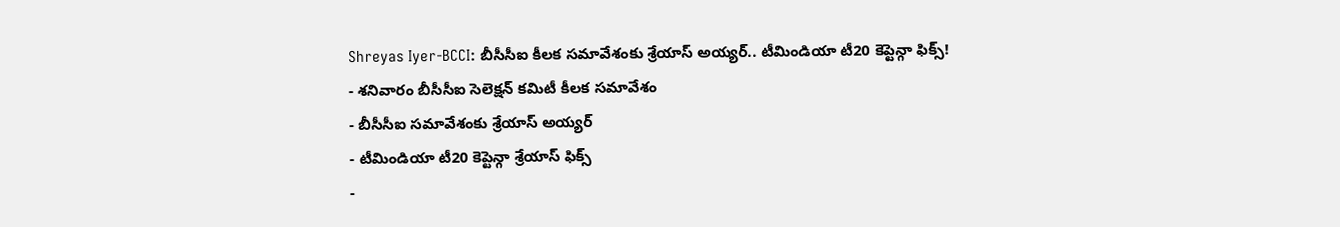Shreyas Iyer-BCCI: బీసీసీఐ కీలక సమావేశంకు శ్రేయాస్ అయ్యర్.. టీమిండియా టీ20 కెప్టెన్గా ఫిక్స్!
- శనివారం బీసీసీఐ సెలెక్షన్ కమిటీ కీలక సమావేశం
- బీసీసీఐ సమావేశంకు శ్రేయాస్ అయ్యర్
- టీమిండియా టీ20 కెప్టెన్గా శ్రేయాస్ ఫిక్స్
-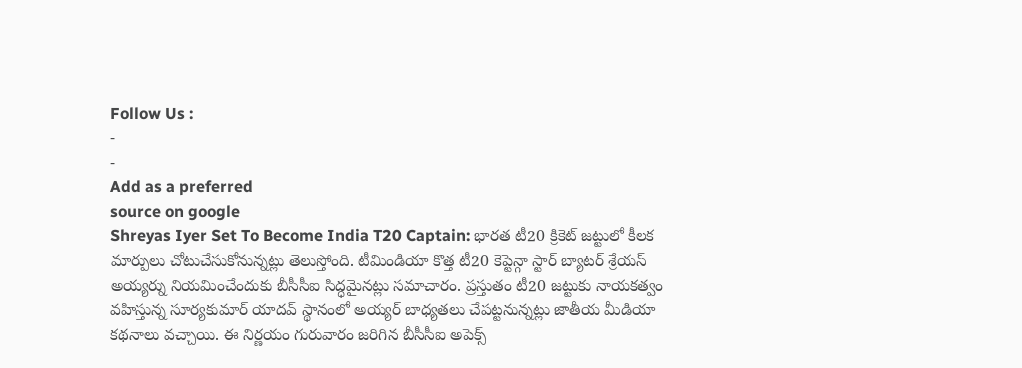Follow Us :
-
-
Add as a preferred
source on google
Shreyas Iyer Set To Become India T20 Captain: భారత టీ20 క్రికెట్ జట్టులో కీలక మార్పులు చోటుచేసుకోనున్నట్లు తెలుస్తోంది. టీమిండియా కొత్త టీ20 కెప్టెన్గా స్టార్ బ్యాటర్ శ్రేయస్ అయ్యర్ను నియమించేందుకు బీసీసీఐ సిద్ధమైనట్లు సమాచారం. ప్రస్తుతం టీ20 జట్టుకు నాయకత్వం వహిస్తున్న సూర్యకుమార్ యాదవ్ స్థానంలో అయ్యర్ బాధ్యతలు చేపట్టనున్నట్లు జాతీయ మీడియా కథనాలు వచ్చాయి. ఈ నిర్ణయం గురువారం జరిగిన బీసీసీఐ అపెక్స్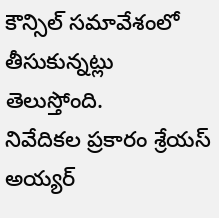కౌన్సిల్ సమావేశంలో తీసుకున్నట్లు తెలుస్తోంది.
నివేదికల ప్రకారం శ్రేయస్ అయ్యర్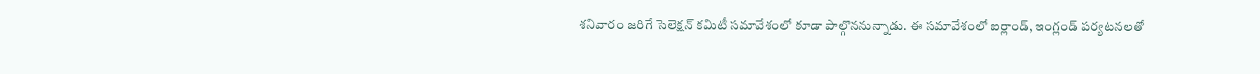శనివారం జరిగే సెలెక్షన్ కమిటీ సమావేశంలో కూడా పాల్గొననున్నాడు. ఈ సమావేశంలో ఐర్లాండ్, ఇంగ్లండ్ పర్యటనలతో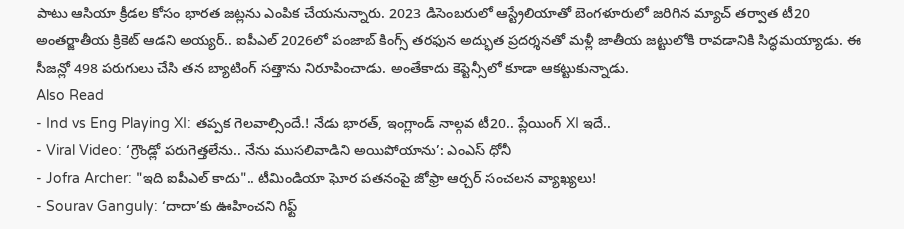పాటు ఆసియా క్రీడల కోసం భారత జట్లను ఎంపిక చేయనున్నారు. 2023 డిసెంబరులో ఆస్ట్రేలియాతో బెంగళూరులో జరిగిన మ్యాచ్ తర్వాత టీ20 అంతర్జాతీయ క్రికెట్ ఆడని అయ్యర్.. ఐపీఎల్ 2026లో పంజాబ్ కింగ్స్ తరఫున అద్భుత ప్రదర్శనతో మళ్లీ జాతీయ జట్టులోకి రావడానికి సిద్ధమయ్యాడు. ఈ సీజన్లో 498 పరుగులు చేసి తన బ్యాటింగ్ సత్తాను నిరూపించాడు. అంతేకాదు కెప్టెన్సీలో కూడా ఆకట్టుకున్నాడు.
Also Read
- Ind vs Eng Playing XI: తప్పక గెలవాల్సిందే.! నేడు భారత్, ఇంగ్లాండ్ నాల్గవ టీ20.. ప్లేయింగ్ XI ఇదే..
- Viral Video: ‘గ్రౌండ్లో పరుగెత్తలేను.. నేను ముసలివాడిని అయిపోయాను’: ఎంఎస్ ధోనీ
- Jofra Archer: "ఇది ఐపీఎల్ కాదు".. టీమిండియా ఘోర పతనంపై జోఫ్రా ఆర్చర్ సంచలన వ్యాఖ్యలు!
- Sourav Ganguly: ‘దాదా’కు ఊహించని గిఫ్ట్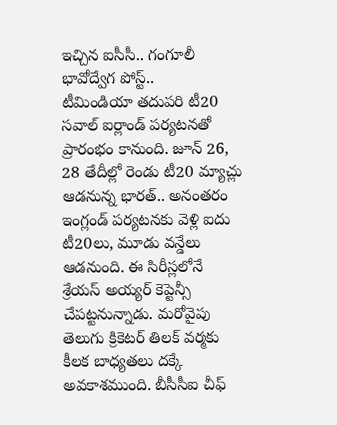ఇచ్చిన ఐసీసీ.. గంగూలీ భావోద్వేగ పోస్ట్..
టీమిండియా తదుపరి టీ20 సవాల్ ఐర్లాండ్ పర్యటనతో ప్రారంభం కానుంది. జూన్ 26, 28 తేదీల్లో రెండు టీ20 మ్యాచ్లు ఆడనున్న భారత్.. అనంతరం ఇంగ్లండ్ పర్యటనకు వెళ్లి ఐదు టీ20లు, మూడు వన్డేలు ఆడనుంది. ఈ సిరీస్లలోనే శ్రేయస్ అయ్యర్ కెప్టెన్సీ చేపట్టనున్నాడు. మరోవైపు తెలుగు క్రికెటర్ తిలక్ వర్మకు కీలక బాధ్యతలు దక్కే అవకాశముంది. బీసీసీఐ చీఫ్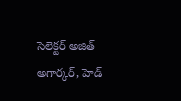సెలెక్టర్ అజిత్ అగార్కర్, హెడ్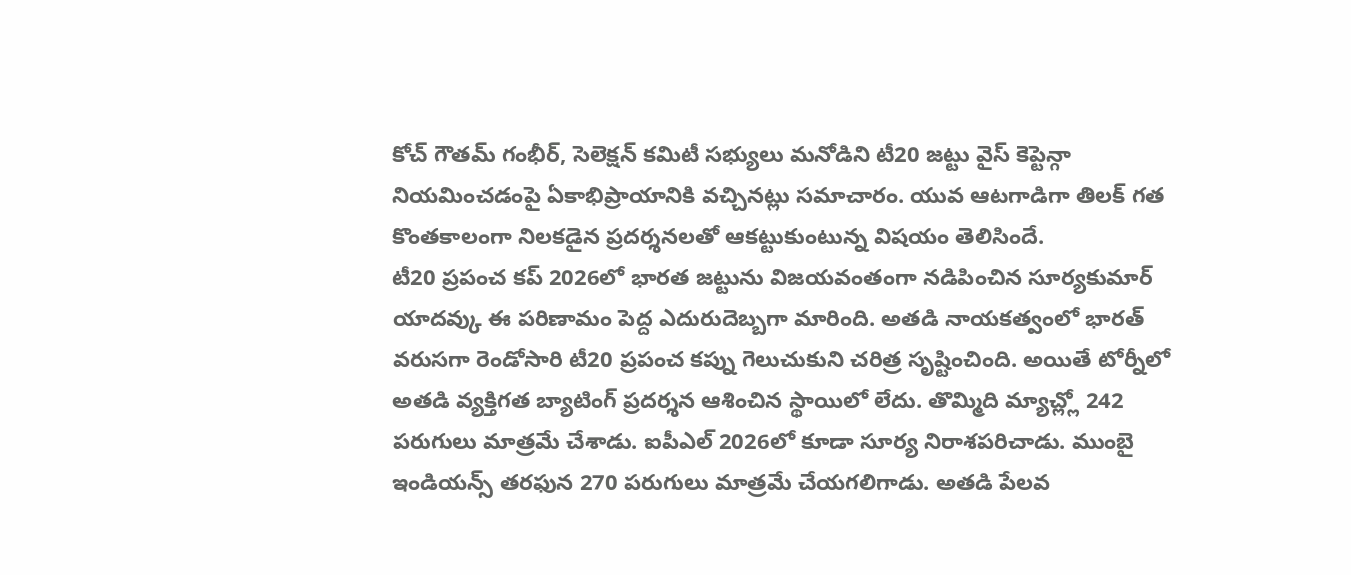కోచ్ గౌతమ్ గంభీర్, సెలెక్షన్ కమిటీ సభ్యులు మనోడిని టీ20 జట్టు వైస్ కెప్టెన్గా నియమించడంపై ఏకాభిప్రాయానికి వచ్చినట్లు సమాచారం. యువ ఆటగాడిగా తిలక్ గత కొంతకాలంగా నిలకడైన ప్రదర్శనలతో ఆకట్టుకుంటున్న విషయం తెలిసిందే.
టీ20 ప్రపంచ కప్ 2026లో భారత జట్టును విజయవంతంగా నడిపించిన సూర్యకుమార్ యాదవ్కు ఈ పరిణామం పెద్ద ఎదురుదెబ్బగా మారింది. అతడి నాయకత్వంలో భారత్ వరుసగా రెండోసారి టీ20 ప్రపంచ కప్ను గెలుచుకుని చరిత్ర సృష్టించింది. అయితే టోర్నీలో అతడి వ్యక్తిగత బ్యాటింగ్ ప్రదర్శన ఆశించిన స్థాయిలో లేదు. తొమ్మిది మ్యాచ్ల్లో 242 పరుగులు మాత్రమే చేశాడు. ఐపీఎల్ 2026లో కూడా సూర్య నిరాశపరిచాడు. ముంబై ఇండియన్స్ తరఫున 270 పరుగులు మాత్రమే చేయగలిగాడు. అతడి పేలవ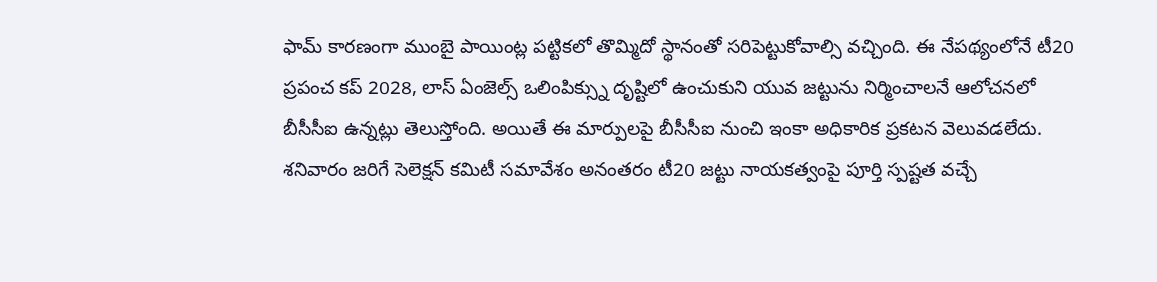ఫామ్ కారణంగా ముంబై పాయింట్ల పట్టికలో తొమ్మిదో స్థానంతో సరిపెట్టుకోవాల్సి వచ్చింది. ఈ నేపథ్యంలోనే టీ20 ప్రపంచ కప్ 2028, లాస్ ఏంజెల్స్ ఒలింపిక్స్ను దృష్టిలో ఉంచుకుని యువ జట్టును నిర్మించాలనే ఆలోచనలో బీసీసీఐ ఉన్నట్లు తెలుస్తోంది. అయితే ఈ మార్పులపై బీసీసీఐ నుంచి ఇంకా అధికారిక ప్రకటన వెలువడలేదు. శనివారం జరిగే సెలెక్షన్ కమిటీ సమావేశం అనంతరం టీ20 జట్టు నాయకత్వంపై పూర్తి స్పష్టత వచ్చే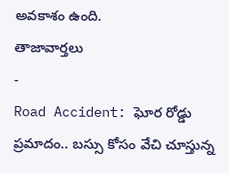అవకాశం ఉంది.
తాజావార్తలు
-
Road Accident: ఘోర రోడ్డు ప్రమాదం.. బస్సు కోసం వేచి చూస్తున్న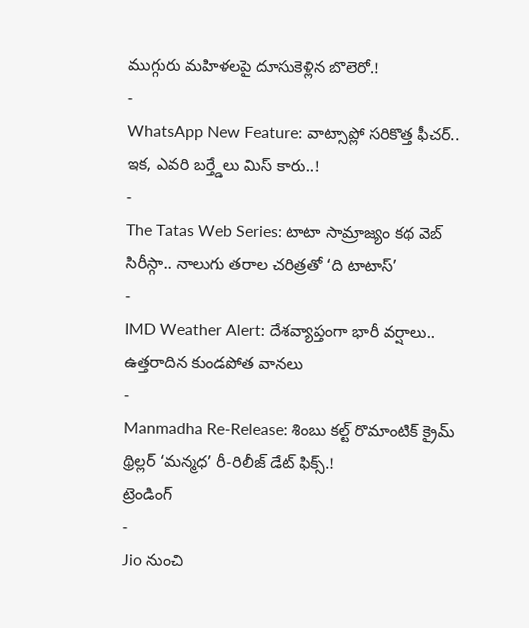ముగ్గురు మహిళలపై దూసుకెళ్లిన బొలెరో.!
-
WhatsApp New Feature: వాట్సాప్లో సరికొత్త ఫీచర్.. ఇక, ఎవరి బర్త్డేలు మిస్ కారు..!
-
The Tatas Web Series: టాటా సామ్రాజ్యం కథ వెబ్ సిరీస్గా.. నాలుగు తరాల చరిత్రతో ‘ది టాటాస్’
-
IMD Weather Alert: దేశవ్యాప్తంగా భారీ వర్షాలు.. ఉత్తరాదిన కుండపోత వానలు
-
Manmadha Re-Release: శింబు కల్ట్ రొమాంటిక్ క్రైమ్ థ్రిల్లర్ ‘మన్మధ’ రీ-రిలీజ్ డేట్ ఫిక్స్.!
ట్రెండింగ్
-
Jio నుంచి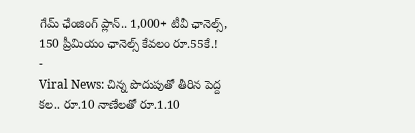గేమ్ ఛేంజింగ్ ప్లాన్.. 1,000+ టీవీ ఛానెల్స్, 150 ప్రీమియం ఛానెల్స్ కేవలం రూ.55కే.!
-
Viral News: చిన్న పొదుపుతో తీరిన పెద్ద కల.. రూ.10 నాణేలతో రూ.1.10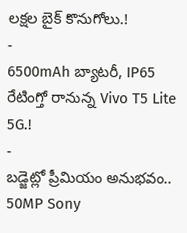లక్షల బైక్ కొనుగోలు.!
-
6500mAh బ్యాటరీ, IP65 రేటింగ్తో రానున్న Vivo T5 Lite 5G.!
-
బడ్జెట్లో ప్రీమియం అనుభవం.. 50MP Sony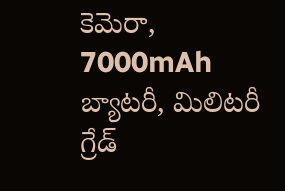కెమెరా, 7000mAh బ్యాటరీ, మిలిటరీ గ్రేడ్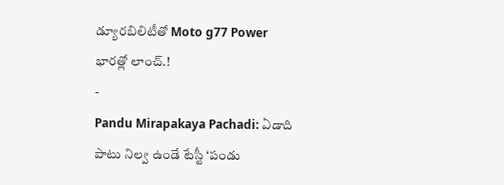డ్యూరబిలిటీతో Moto g77 Power భారత్లో లాంచ్.!
-
Pandu Mirapakaya Pachadi: ఏడాది పాటు నిల్వ ఉండే టేస్టీ ‘పండు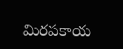మిరపకాయ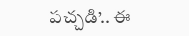పచ్చడి’.. ఈ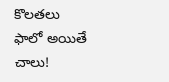కొలతలు ఫాలో అయితే చాలు!